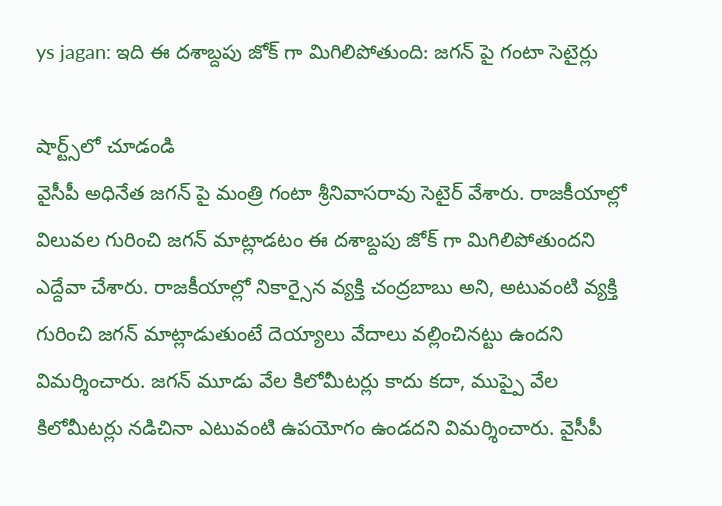ys jagan: ఇది ఈ దశాబ్దపు జోక్ గా మిగిలిపోతుంది: జగన్ పై గంటా సెటైర్లు

షార్ట్స్‌లో చూడండి
వైసీపీ అధినేత జగన్ పై మంత్రి గంటా శ్రీనివాసరావు సెటైర్ వేశారు. రాజకీయాల్లో విలువల గురించి జగన్ మాట్లాడటం ఈ దశాబ్దపు జోక్ గా మిగిలిపోతుందని ఎద్దేవా చేశారు. రాజకీయాల్లో నికార్సైన వ్యక్తి చంద్రబాబు అని, అటువంటి వ్యక్తి గురించి జగన్ మాట్లాడుతుంటే దెయ్యాలు వేదాలు వల్లించినట్టు ఉందని విమర్శించారు. జగన్ మూడు వేల కిలోమీటర్లు కాదు కదా, ముప్పై వేల కిలోమీటర్లు నడిచినా ఎటువంటి ఉపయోగం ఉండదని విమర్శించారు. వైసీపీ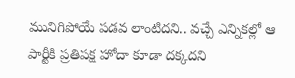మునిగిపోయే పడవ లాంటిదని.. వచ్చే ఎన్నికల్లో ఆ పార్టీకి ప్రతిపక్ష హోదా కూడా దక్కదని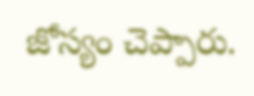జోస్యం చెప్పారు.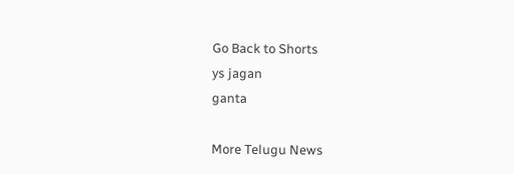Go Back to Shorts
ys jagan
ganta

More Telugu News